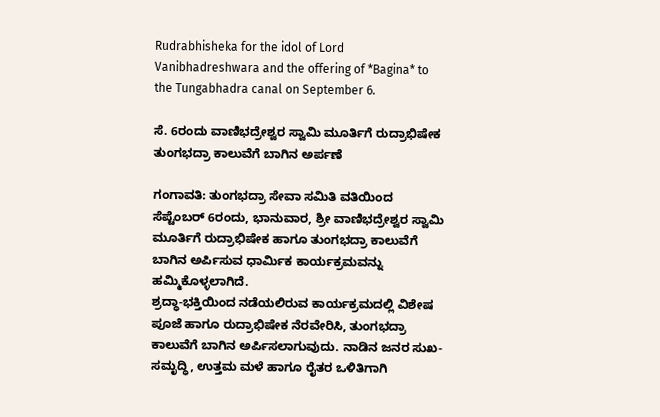Rudrabhisheka for the idol of Lord Vanibhadreshwara and the offering of *Bagina* to the Tungabhadra canal on September 6.

ಸೆ. 6ರಂದು ವಾಣಿಭದ್ರೇಶ್ವರ ಸ್ವಾಮಿ ಮೂರ್ತಿಗೆ ರುದ್ರಾಭಿಷೇಕ ತುಂಗಭದ್ರಾ ಕಾಲುವೆಗೆ ಬಾಗಿನ ಅರ್ಪಣೆ

ಗಂಗಾವತಿ: ತುಂಗಭದ್ರಾ ಸೇವಾ ಸಮಿತಿ ವತಿಯಿಂದ ಸೆಪ್ಟೆಂಬರ್ 6ರಂದು, ಭಾನುವಾರ, ಶ್ರೀ ವಾಣಿಭದ್ರೇಶ್ವರ ಸ್ವಾಮಿ ಮೂರ್ತಿಗೆ ರುದ್ರಾಭಿಷೇಕ ಹಾಗೂ ತುಂಗಭದ್ರಾ ಕಾಲುವೆಗೆ ಬಾಗಿನ ಅರ್ಪಿಸುವ ಧಾರ್ಮಿಕ ಕಾರ್ಯಕ್ರಮವನ್ನು ಹಮ್ಮಿಕೊಳ್ಳಲಾಗಿದೆ.
ಶ್ರದ್ಧಾ-ಭಕ್ತಿಯಿಂದ ನಡೆಯಲಿರುವ ಕಾರ್ಯಕ್ರಮದಲ್ಲಿ ವಿಶೇಷ ಪೂಜೆ ಹಾಗೂ ರುದ್ರಾಭಿಷೇಕ ನೆರವೇರಿಸಿ, ತುಂಗಭದ್ರಾ ಕಾಲುವೆಗೆ ಬಾಗಿನ ಅರ್ಪಿಸಲಾಗುವುದು. ನಾಡಿನ ಜನರ ಸುಖ-ಸಮೃದ್ಧಿ, ಉತ್ತಮ ಮಳೆ ಹಾಗೂ ರೈತರ ಒಳಿತಿಗಾಗಿ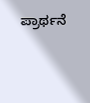ಪ್ರಾರ್ಥನೆ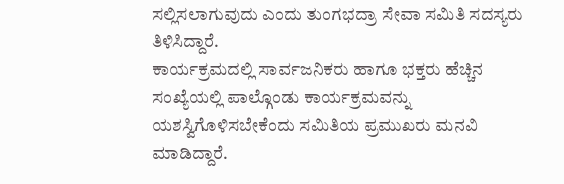ಸಲ್ಲಿಸಲಾಗುವುದು ಎಂದು ತುಂಗಭದ್ರಾ ಸೇವಾ ಸಮಿತಿ ಸದಸ್ಯರು ತಿಳಿಸಿದ್ದಾರೆ.
ಕಾರ್ಯಕ್ರಮದಲ್ಲಿ ಸಾರ್ವಜನಿಕರು ಹಾಗೂ ಭಕ್ತರು ಹೆಚ್ಚಿನ ಸಂಖ್ಯೆಯಲ್ಲಿ ಪಾಲ್ಗೊಂಡು ಕಾರ್ಯಕ್ರಮವನ್ನು ಯಶಸ್ವಿಗೊಳಿಸಬೇಕೆಂದು ಸಮಿತಿಯ ಪ್ರಮುಖರು ಮನವಿ ಮಾಡಿದ್ದಾರೆ.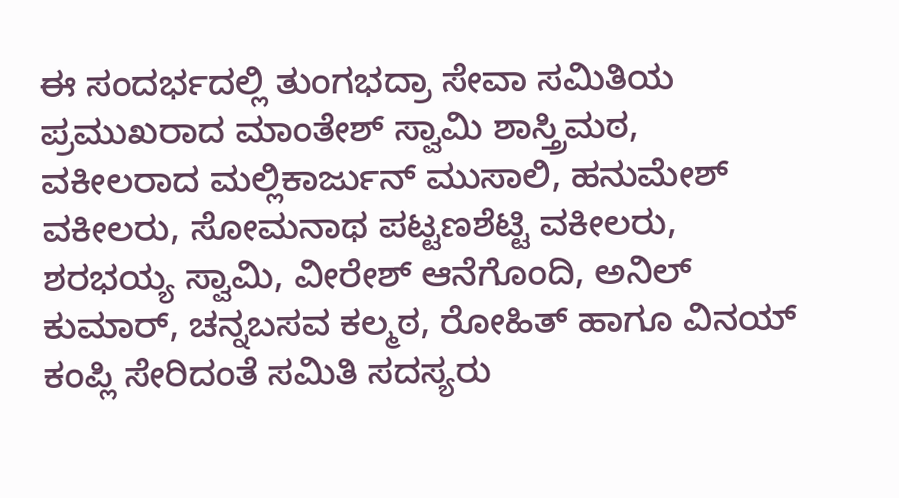ಈ ಸಂದರ್ಭದಲ್ಲಿ ತುಂಗಭದ್ರಾ ಸೇವಾ ಸಮಿತಿಯ ಪ್ರಮುಖರಾದ ಮಾಂತೇಶ್ ಸ್ವಾಮಿ ಶಾಸ್ತ್ರಿಮಠ, ವಕೀಲರಾದ ಮಲ್ಲಿಕಾರ್ಜುನ್ ಮುಸಾಲಿ, ಹನುಮೇಶ್ ವಕೀಲರು, ಸೋಮನಾಥ ಪಟ್ಟಣಶೆಟ್ಟಿ ವಕೀಲರು, ಶರಭಯ್ಯ ಸ್ವಾಮಿ, ವೀರೇಶ್ ಆನೆಗೊಂದಿ, ಅನಿಲ್ ಕುಮಾರ್, ಚನ್ನಬಸವ ಕಲ್ಮಠ, ರೋಹಿತ್ ಹಾಗೂ ವಿನಯ್ ಕಂಪ್ಲಿ ಸೇರಿದಂತೆ ಸಮಿತಿ ಸದಸ್ಯರು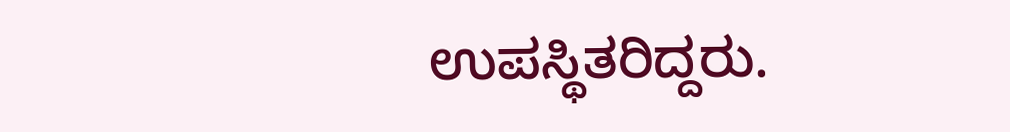ಉಪಸ್ಥಿತರಿದ್ದರು.